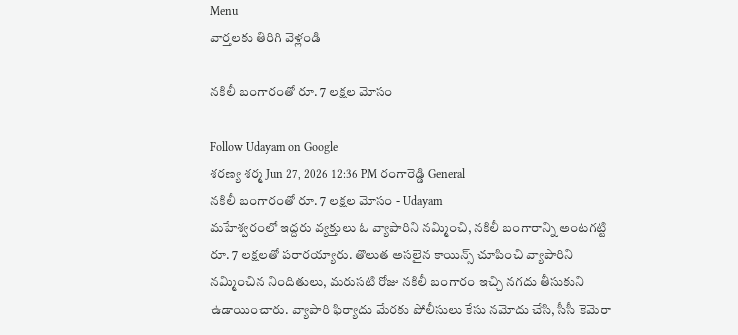Menu
వార్తలకు తిరిగి వెళ్లండి

నకిలీ బంగారంతో రూ. 7 లక్షల మోసం

Follow Udayam on Google
శరణ్య శర్మ Jun 27, 2026 12:36 PM రంగారెడ్డి General
నకిలీ బంగారంతో రూ. 7 లక్షల మోసం - Udayam
మహేశ్వరంలో ఇద్దరు వ్యక్తులు ఓ వ్యాపారిని నమ్మించి, నకిలీ బంగారాన్ని అంటగట్టి రూ. 7 లక్షలతో పరారయ్యారు. తొలుత అసలైన కాయిన్స్ చూపించి వ్యాపారిని నమ్మించిన నిందితులు, మరుసటి రోజు నకిలీ బంగారం ఇచ్చి నగదు తీసుకుని ఉడాయించారు. వ్యాపారి ఫిర్యాదు మేరకు పోలీసులు కేసు నమోదు చేసి, సీసీ కెమెరా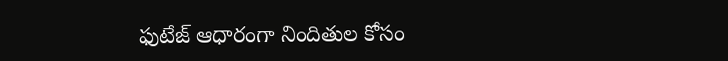ఫుటేజ్ ఆధారంగా నిందితుల కోసం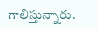గాలిస్తున్నారు.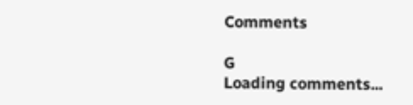Comments

G
Loading comments...